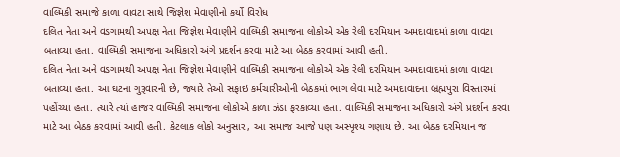વાલ્મિકી સમાજે કાળા વાવટા સાથે જિજ્ઞેશ મેવાણીનો કર્યો વિરોધ
દલિત નેતા અને વડગામથી અપક્ષ નેતા જિજ્ઞેશ મેવાણીને વાલ્મિકી સમાજના લોકોએ એક રેલી દરમિયાન અમદાવાદમાં કાળા વાવટા બતાવ્યા હતા. વાલ્મિકી સમાજના અધિકારો અંગે પ્રદર્શન કરવા માટે આ બેઠક કરવામાં આવી હતી.
દલિત નેતા અને વડગામથી અપક્ષ નેતા જિજ્ઞેશ મેવાણીને વાલ્મિકી સમાજના લોકોએ એક રેલી દરમિયાન અમદાવાદમાં કાળા વાવટા બતાવ્યા હતા. આ ઘટના ગુરૂવારની છે, જ્યારે તેઓ સફાઇ કર્મચારીઓની બેઠકમાં ભાગ લેવા માટે અમદાવાદના બ્રહ્મપુરા વિસ્તારમાં પહોંચ્યા હતા. ત્યારે ત્યાં હાજર વાલ્મિકી સમાજના લોકોએ કાળા ઝંડા ફરકાવ્યા હતા. વાલ્મિકી સમાજના અધિકારો અંગે પ્રદર્શન કરવા માટે આ બેઠક કરવામાં આવી હતી. કેટલાક લોકો અનુસાર, આ સમાજ આજે પણ અસ્પૃશ્ય ગણાય છે. આ બેઠક દરમિયાન જ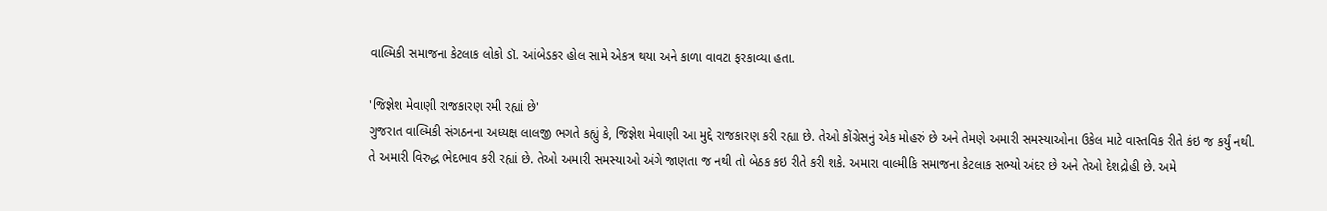વાલ્મિકી સમાજના કેટલાક લોકો ડૉ. આંબેડકર હોલ સામે એકત્ર થયા અને કાળા વાવટા ફરકાવ્યા હતા.

'જિજ્ઞેશ મેવાણી રાજકારણ રમી રહ્યાં છે'
ગુજરાત વાલ્મિકી સંગઠનના અધ્યક્ષ લાલજી ભગતે કહ્યું કે, જિજ્ઞેશ મેવાણી આ મુદ્દે રાજકારણ કરી રહ્યા છે. તેઓ કોંગ્રેસનું એક મોહરું છે અને તેમણે અમારી સમસ્યાઓના ઉકેલ માટે વાસ્તવિક રીતે કંઇ જ કર્યું નથી. તે અમારી વિરુદ્ધ ભેદભાવ કરી રહ્યાં છે. તેઓ અમારી સમસ્યાઓ અંગે જાણતા જ નથી તો બેઠક કઇ રીતે કરી શકે. અમારા વાલ્મીકિ સમાજના કેટલાક સભ્યો અંદર છે અને તેઓ દેશદ્રોહી છે. અમે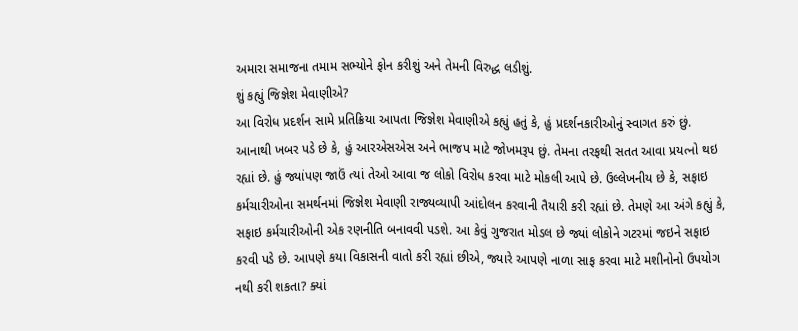અમારા સમાજના તમામ સભ્યોને ફોન કરીશું અને તેમની વિરુદ્ધ લડીશું.
શું કહ્યું જિજ્ઞેશ મેવાણીએ?
આ વિરોધ પ્રદર્શન સામે પ્રતિક્રિયા આપતા જિજ્ઞેશ મેવાણીએ કહ્યું હતું કે, હું પ્રદર્શનકારીઓનું સ્વાગત કરું છું. આનાથી ખબર પડે છે કે, હું આરએસએસ અને ભાજપ માટે જોખમરૂપ છું. તેમના તરફથી સતત આવા પ્રયત્નો થઇ રહ્યાં છે. હું જ્યાંપણ જાઉં ત્યાં તેઓ આવા જ લોકો વિરોધ કરવા માટે મોકલી આપે છે. ઉલ્લેખનીય છે કે, સફાઇ કર્મચારીઓના સમર્થનમાં જિજ્ઞેશ મેવાણી રાજ્યવ્યાપી આંદોલન કરવાની તૈયારી કરી રહ્યાં છે. તેમણે આ અંગે કહ્યું કે, સફાઇ કર્મચારીઓની એક રણનીતિ બનાવવી પડશે. આ કેવું ગુજરાત મોડલ છે જ્યાં લોકોને ગટરમાં જઇને સફાઇ કરવી પડે છે. આપણે કયા વિકાસની વાતો કરી રહ્યાં છીએ, જ્યારે આપણે નાળા સાફ કરવા માટે મશીનોનો ઉપયોગ નથી કરી શકતા? ક્યાં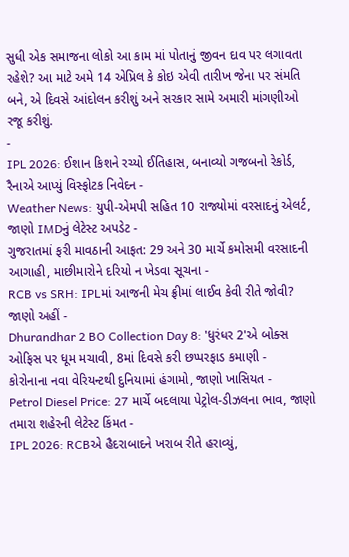સુધી એક સમાજના લોકો આ કામ માં પોતાનું જીવન દાવ પર લગાવતા રહેશે? આ માટે અમે 14 એપ્રિલ કે કોઇ એવી તારીખ જેના પર સંમતિ બને, એ દિવસે આંદોલન કરીશું અને સરકાર સામે અમારી માંગણીઓ રજૂ કરીશું.
-
IPL 2026: ઈશાન કિશને રચ્યો ઈતિહાસ, બનાવ્યો ગજબનો રેકોર્ડ, રૈનાએ આપ્યું વિસ્ફોટક નિવેદન -
Weather News: યુપી-એમપી સહિત 10 રાજ્યોમાં વરસાદનું એલર્ટ, જાણો IMDનું લેટેસ્ટ અપડેટ -
ગુજરાતમાં ફરી માવઠાની આફત: 29 અને 30 માર્ચે કમોસમી વરસાદની આગાહી, માછીમારોને દરિયો ન ખેડવા સૂચના -
RCB vs SRH: IPLમાં આજની મેચ ફ્રીમાં લાઈવ કેવી રીતે જોવી? જાણો અહીં -
Dhurandhar 2 BO Collection Day 8: 'ધુરંધર 2'એ બોક્સ ઓફિસ પર ધૂમ મચાવી, 8માં દિવસે કરી છપ્પરફાડ કમાણી -
કોરોનાના નવા વેરિયન્ટથી દુનિયામાં હંગામો, જાણો ખાસિયત -
Petrol Diesel Price: 27 માર્ચે બદલાયા પેટ્રોલ-ડીઝલના ભાવ, જાણો તમારા શહેરની લેટેસ્ટ કિંમત -
IPL 2026: RCBએ હૈદરાબાદને ખરાબ રીતે હરાવ્યું,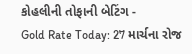કોહલીની તોફાની બેટિંગ -
Gold Rate Today: 27 માર્ચના રોજ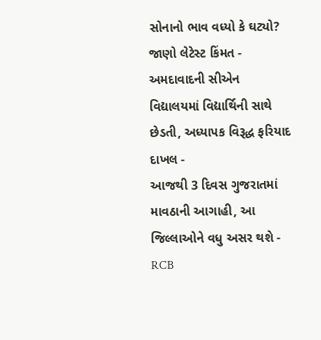સોનાનો ભાવ વધ્યો કે ઘટ્યો? જાણો લેટેસ્ટ કિંમત -
અમદાવાદની સીએન વિદ્યાલયમાં વિદ્યાર્થિની સાથે છેડતી, અધ્યાપક વિરૂદ્ધ ફરિયાદ દાખલ -
આજથી 3 દિવસ ગુજરાતમાં માવઠાની આગાહી, આ જિલ્લાઓને વધુ અસર થશે -
RCB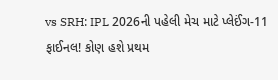vs SRH: IPL 2026ની પહેલી મેચ માટે પ્લેઈંગ-11 ફાઈનલ! કોણ હશે પ્રથમ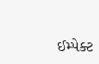ઈમ્પેક્ટ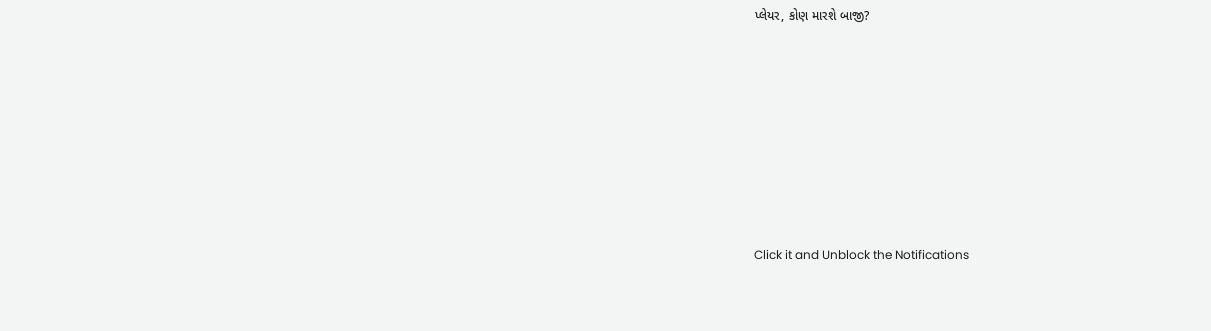પ્લેયર, કોણ મારશે બાજી?








Click it and Unblock the Notifications